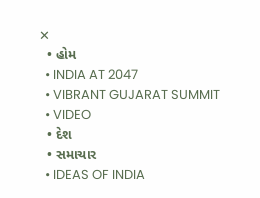✕
  • હોમ
  • INDIA AT 2047
  • VIBRANT GUJARAT SUMMIT
  • VIDEO
  • દેશ
  • સમાચાર
  • IDEAS OF INDIA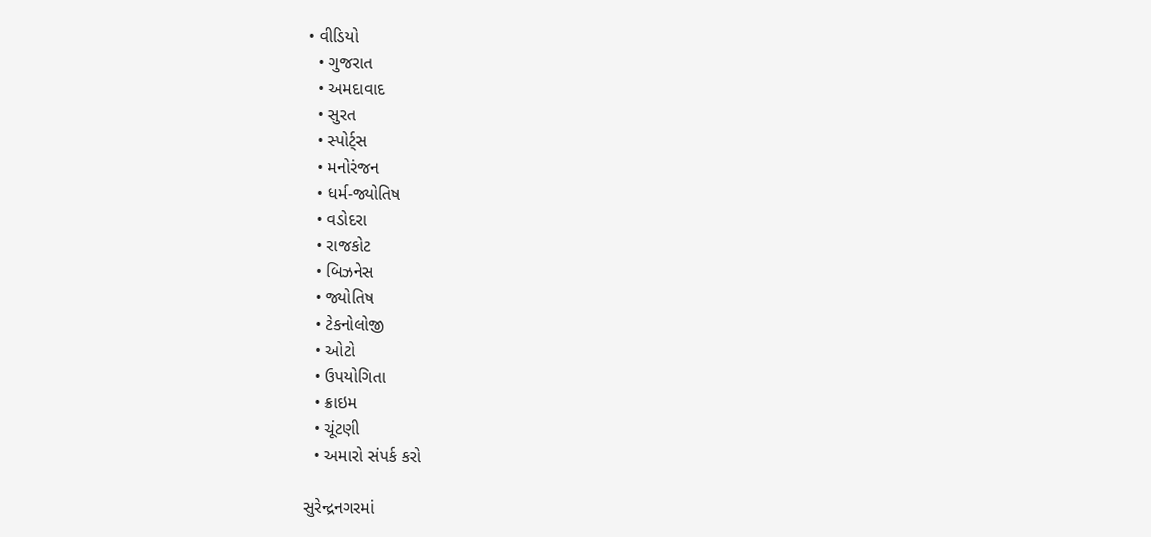• વીડિયો
  • ગુજરાત
  • અમદાવાદ
  • સુરત
  • સ્પોર્ટ્સ
  • મનોરંજન
  • ધર્મ-જ્યોતિષ
  • વડોદરા
  • રાજકોટ
  • બિઝનેસ
  • જ્યોતિષ
  • ટેકનોલોજી
  • ઓટો
  • ઉપયોગિતા
  • ક્રાઇમ
  • ચૂંટણી
  • અમારો સંપર્ક કરો

સુરેન્દ્રનગરમાં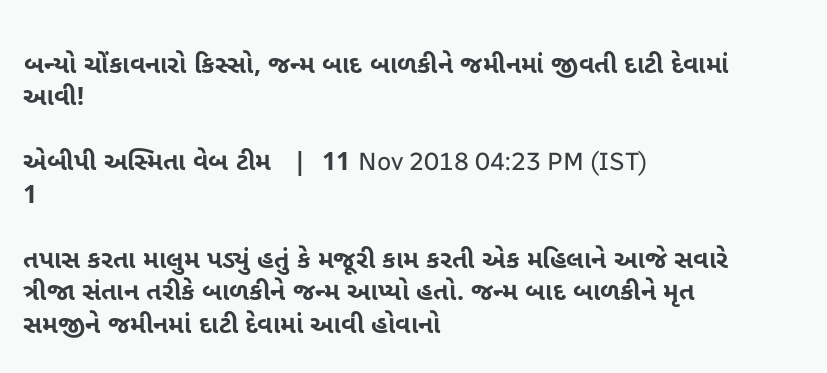બન્યો ચોંકાવનારો કિસ્સો, જન્મ બાદ બાળકીને જમીનમાં જીવતી દાટી દેવામાં આવી!

એબીપી અસ્મિતા વેબ ટીમ   |  11 Nov 2018 04:23 PM (IST)
1

તપાસ કરતા માલુમ પડ્યું હતું કે મજૂરી કામ કરતી એક મહિલાને આજે સવારે ત્રીજા સંતાન તરીકે બાળકીને જન્મ આપ્યો હતો. જન્મ બાદ બાળકીને મૃત સમજીને જમીનમાં દાટી દેવામાં આવી હોવાનો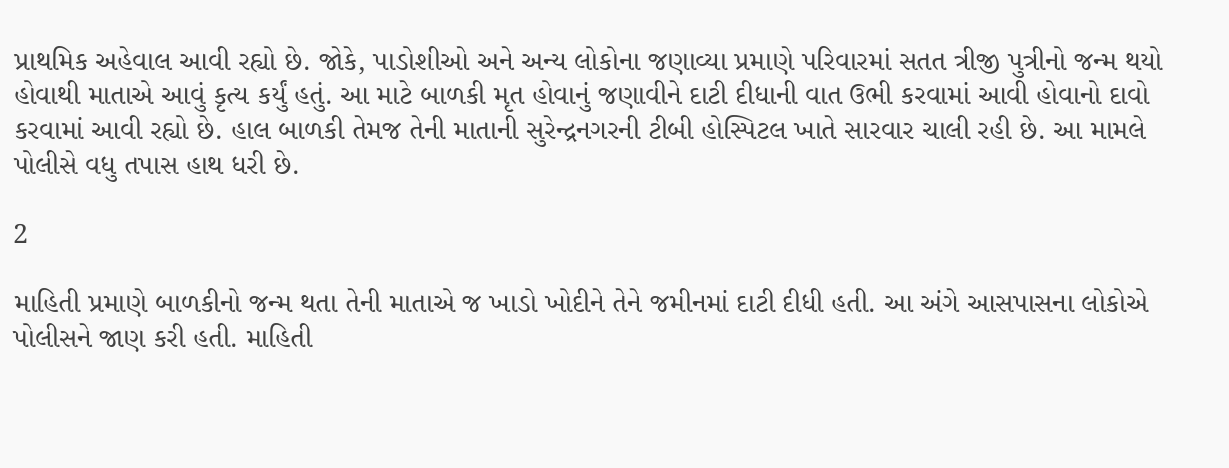પ્રાથમિક અહેવાલ આવી રહ્યો છે. જોકે, પાડોશીઓ અને અન્ય લોકોના જણાવ્યા પ્રમાણે પરિવારમાં સતત ત્રીજી પુત્રીનો જન્મ થયો હોવાથી માતાએ આવું કૃત્ય કર્યું હતું. આ માટે બાળકી મૃત હોવાનું જણાવીને દાટી દીધાની વાત ઉભી કરવામાં આવી હોવાનો દાવો કરવામાં આવી રહ્યો છે. હાલ બાળકી તેમજ તેની માતાની સુરેન્દ્રનગરની ટીબી હોસ્પિટલ ખાતે સારવાર ચાલી રહી છે. આ મામલે પોલીસે વધુ તપાસ હાથ ધરી છે.

2

માહિતી પ્રમાણે બાળકીનો જન્મ થતા તેની માતાએ જ ખાડો ખોદીને તેને જમીનમાં દાટી દીધી હતી. આ અંગે આસપાસના લોકોએ પોલીસને જાણ કરી હતી. માહિતી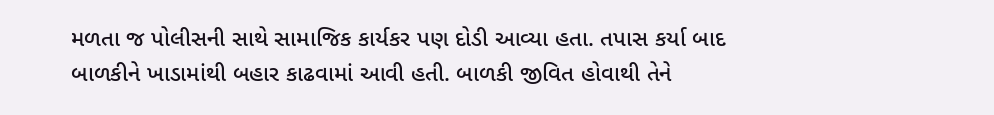મળતા જ પોલીસની સાથે સામાજિક કાર્યકર પણ દોડી આવ્યા હતા. તપાસ કર્યા બાદ બાળકીને ખાડામાંથી બહાર કાઢવામાં આવી હતી. બાળકી જીવિત હોવાથી તેને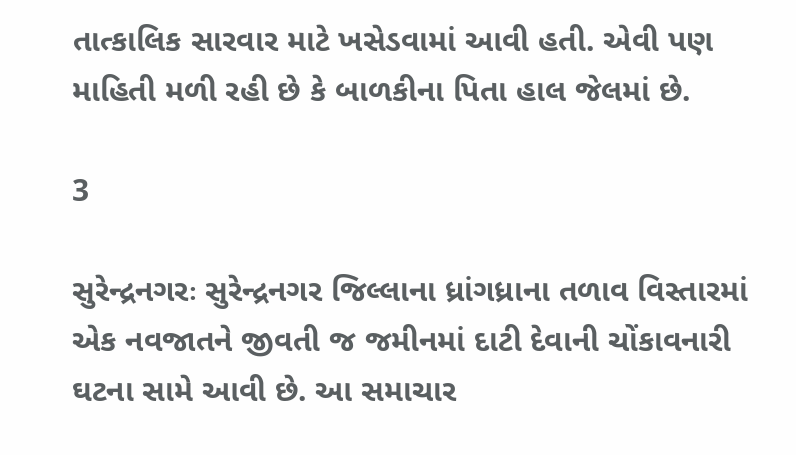તાત્કાલિક સારવાર માટે ખસેડવામાં આવી હતી. એવી પણ માહિતી મળી રહી છે કે બાળકીના પિતા હાલ જેલમાં છે.

3

સુરેન્દ્રનગરઃ સુરેન્દ્રનગર જિલ્લાના ધ્રાંગધ્રાના તળાવ વિસ્તારમાં એક નવજાતને જીવતી જ જમીનમાં દાટી દેવાની ચોંકાવનારી ઘટના સામે આવી છે. આ સમાચાર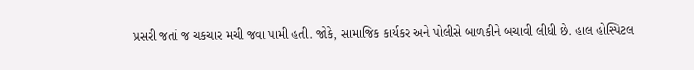પ્રસરી જતાં જ ચકચાર મચી જવા પામી હતી. જોકે, સામાજિક કાર્યકર અને પોલીસે બાળકીને બચાવી લીધી છે. હાલ હોસ્પિટલ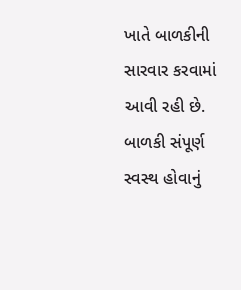ખાતે બાળકીની સારવાર કરવામાં આવી રહી છે. બાળકી સંપૂર્ણ સ્વસ્થ હોવાનું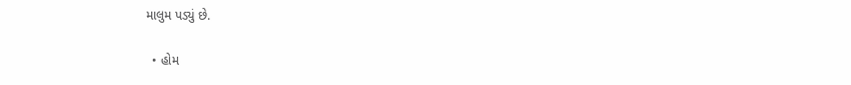માલુમ પડ્યું છે.

  • હોમ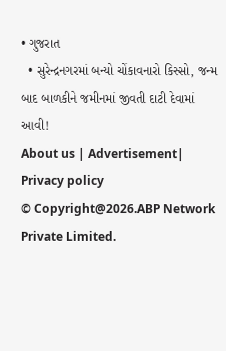• ગુજરાત
  • સુરેન્દ્રનગરમાં બન્યો ચોંકાવનારો કિસ્સો, જન્મ બાદ બાળકીને જમીનમાં જીવતી દાટી દેવામાં આવી!
About us | Advertisement| Privacy policy
© Copyright@2026.ABP Network Private Limited.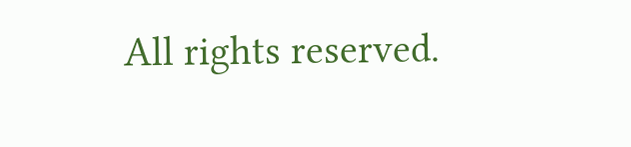All rights reserved.